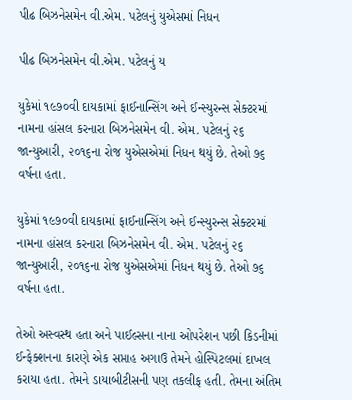પીઢ બિઝનેસમેન વી.એમ. પટેલનું યુએસમાં નિધન

પીઢ બિઝનેસમેન વી.એમ. પટેલનું ય

યુકેમાં ૧૯૭૦વી દાયકામાં ફાઈનાન્સિંગ અને ઈન્સ્યુરન્સ સેક્ટરમાં નામના હાંસલ કરનારા બિઝનેસમેન વી. એમ. પટેલનું ૨૬ જાન્યુઆરી, ૨૦૧૬ના રોજ યુએસએમાં નિધન થયું છે. તેઓ ૭૬ વર્ષના હતા.

યુકેમાં ૧૯૭૦વી દાયકામાં ફાઈનાન્સિંગ અને ઈન્સ્યુરન્સ સેક્ટરમાં નામના હાંસલ કરનારા બિઝનેસમેન વી. એમ. પટેલનું ૨૬ જાન્યુઆરી, ૨૦૧૬ના રોજ યુએસએમાં નિધન થયું છે. તેઓ ૭૬ વર્ષના હતા.

તેઓ અસ્વસ્થ હતા અને પાઈલ્સના નાના ઓપરેશન પછી કિડનીમાં ઈન્ફેક્શનના કારણે એક સપ્તાહ અગાઉ તેમને હોસ્પિટલમાં દાખલ કરાયા હતા. તેમને ડાયાબીટીસની પણ તકલીફ હતી. તેમના અંતિમ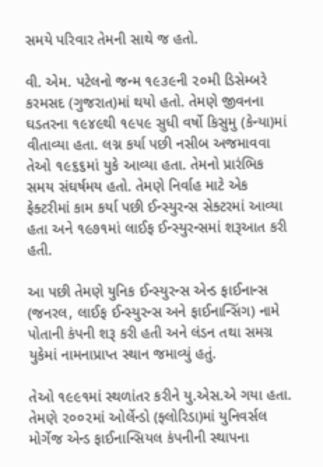સમયે પરિવાર તેમની સાથે જ હતો.

વી. એમ. પટેલનો જન્મ ૧૯૩૯ની ૨૦મી ડિસેમ્બરે કરમસદ (ગુજરાત)માં થયો હતો. તેમણે જીવનના ઘડતરના ૧૯૪૯થી ૧૯૫૯ સુધી વર્ષો કિસુમુ (કેન્યા)માં વીતાવ્યા હતા. લગ્ન કર્યા પછી નસીબ અજમાવવા તેઓ ૧૯૬૬માં યુકે આવ્યા હતા. તેમનો પ્રારંભિક સમય સંઘર્ષમય હતો. તેમણે નિર્વાહ માટે એક ફેક્ટરીમાં કામ કર્યા પછી ઈન્સ્યુરન્સ સેક્ટરમાં આવ્યા હતા અને ૧૯૭૧માં લાઈફ ઈન્સ્યુરન્સમાં શરૂઆત કરી હતી.

આ પછી તેમણે યુનિક ઈન્સ્યુરન્સ એન્ડ ફાઈનાન્સ (જનરલ, લાઈફ ઈન્સ્યુરન્સ અને ફાઈનાન્સિંગ) નામે પોતાની કંપની શરૂ કરી હતી અને લંડન તથા સમગ્ર યુકેમાં નામનાપ્રાપ્ત સ્થાન જમાવ્યું હતું.

તેઓ ૧૯૯૧માં સ્થળાંતર કરીને યુ.એસ.એ ગયા હતા. તેમણે ૨૦૦૨માં ઓર્લેન્ડો (ફ્લોરિડા)માં યુનિવર્સલ મોર્ગેજ એન્ડ ફાઈનાન્સિયલ કંપનીની સ્થાપના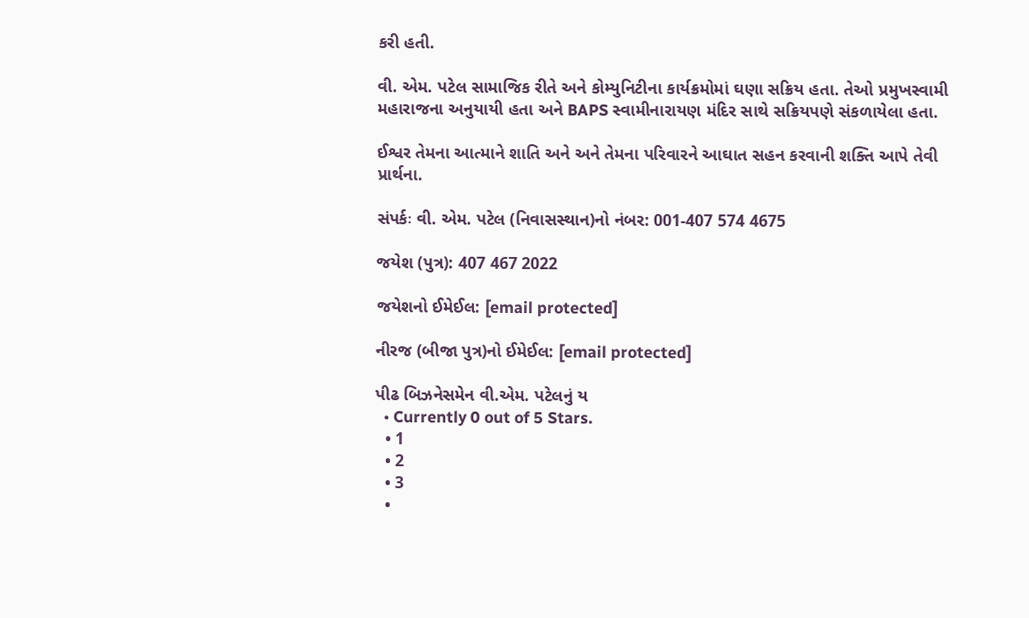કરી હતી.

વી. એમ. પટેલ સામાજિક રીતે અને કોમ્યુનિટીના કાર્યક્રમોમાં ઘણા સક્રિય હતા. તેઓ પ્રમુખસ્વામી મહારાજના અનુયાયી હતા અને BAPS સ્વામીનારાયણ મંદિર સાથે સક્રિયપણે સંકળાયેલા હતા.

ઈશ્વર તેમના આત્માને શાતિ અને અને તેમના પરિવારને આઘાત સહન કરવાની શક્તિ આપે તેવી પ્રાર્થના.

સંપર્કઃ વી. એમ. પટેલ (નિવાસસ્થાન)નો નંબર: 001-407 574 4675

જયેશ (પુત્ર): 407 467 2022

જયેશનો ઈમેઈલ: [email protected]

નીરજ (બીજા પુત્ર)નો ઈમેઈલ: [email protected]

પીઢ બિઝનેસમેન વી.એમ. પટેલનું ય
  • Currently 0 out of 5 Stars.
  • 1
  • 2
  • 3
  •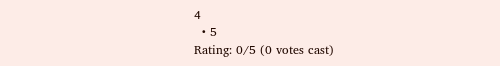4
  • 5
Rating: 0/5 (0 votes cast)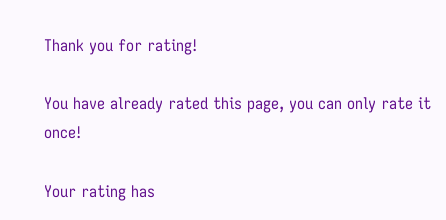Thank you for rating!

You have already rated this page, you can only rate it once!

Your rating has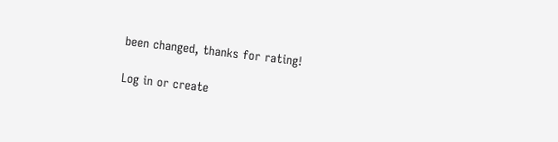been changed, thanks for rating!

Log in or create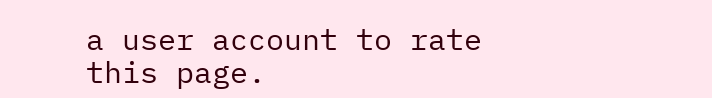a user account to rate this page.